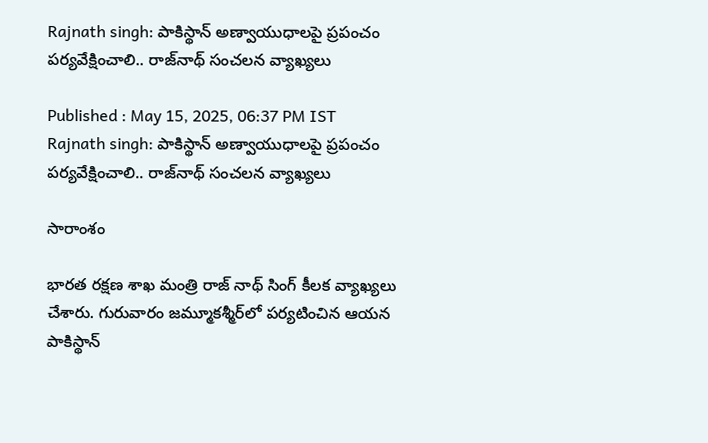Rajnath singh: పాకిస్థాన్ అణ్వాయుధాల‌పై ప్ర‌పంచం ప‌ర్య‌వేక్షించాలి.. రాజ్‌నాథ్ సంచ‌ల‌న వ్యాఖ్య‌లు

Published : May 15, 2025, 06:37 PM IST
Rajnath singh: పాకిస్థాన్ అణ్వాయుధాల‌పై ప్ర‌పంచం ప‌ర్య‌వేక్షించాలి.. రాజ్‌నాథ్ సంచ‌ల‌న వ్యాఖ్య‌లు

సారాంశం

భార‌త ర‌క్ష‌ణ శాఖ మంత్రి రాజ్ నాథ్ సింగ్ కీల‌క వ్యాఖ్య‌లు చేశారు. గురువారం జమ్మూక‌శ్మీర్‌లో ప‌ర్య‌టించిన ఆయ‌న పాకిస్థాన్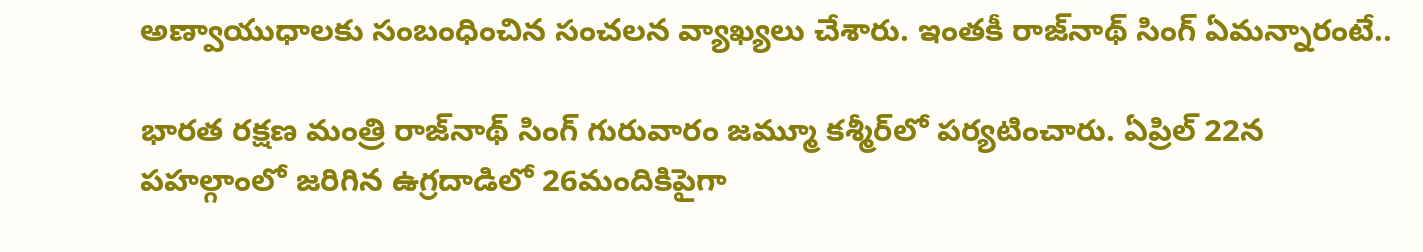అణ్వాయుధాల‌కు సంబంధించిన సంచ‌ల‌న వ్యాఖ్య‌లు చేశారు. ఇంత‌కీ రాజ్‌నాథ్ సింగ్ ఏమ‌న్నారంటే..

భారత రక్షణ మంత్రి రాజ్‌నాథ్ సింగ్ గురువారం జమ్మూ కశ్మీర్‌లో ప‌ర్య‌టించారు. ఏప్రిల్ 22న పహల్గాంలో జరిగిన ఉగ్రదాడిలో 26మందికిపైగా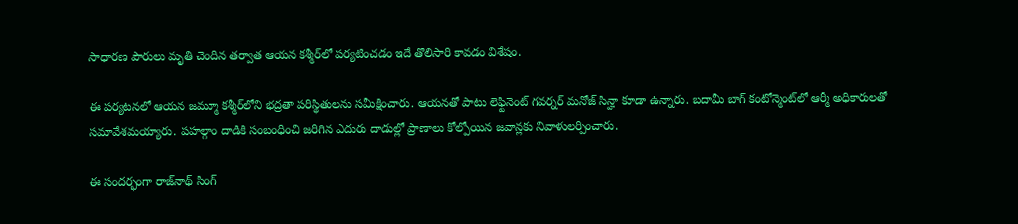సాధారణ పౌరులు మృతి చెందిన తర్వాత ఆయన క‌శ్మీర్‌లో ప‌ర్య‌టించ‌డం ఇదే తొలిసారి కావ‌డం విశేషం.

ఈ పర్యటనలో ఆయ‌న‌ జమ్మూ కశ్మీర్‌లోని భద్రతా పరిస్థితులను సమీక్షించారు. ఆయనతో పాటు లెఫ్టినెంట్ గవర్నర్ మనోజ్ సిన్హా కూడా ఉన్నారు. బదామీ బాగ్ కంటోన్మెంట్‌లో ఆర్మీ అధికారులతో సమావేశమయ్యారు. పహల్గాం దాడికి సంబంధించి జరిగిన ఎదురు దాడుల్లో ప్రాణాలు కోల్పోయిన జవాన్లకు నివాళులర్పించారు.

ఈ సందర్భంగా రాజ్‌నాథ్ సింగ్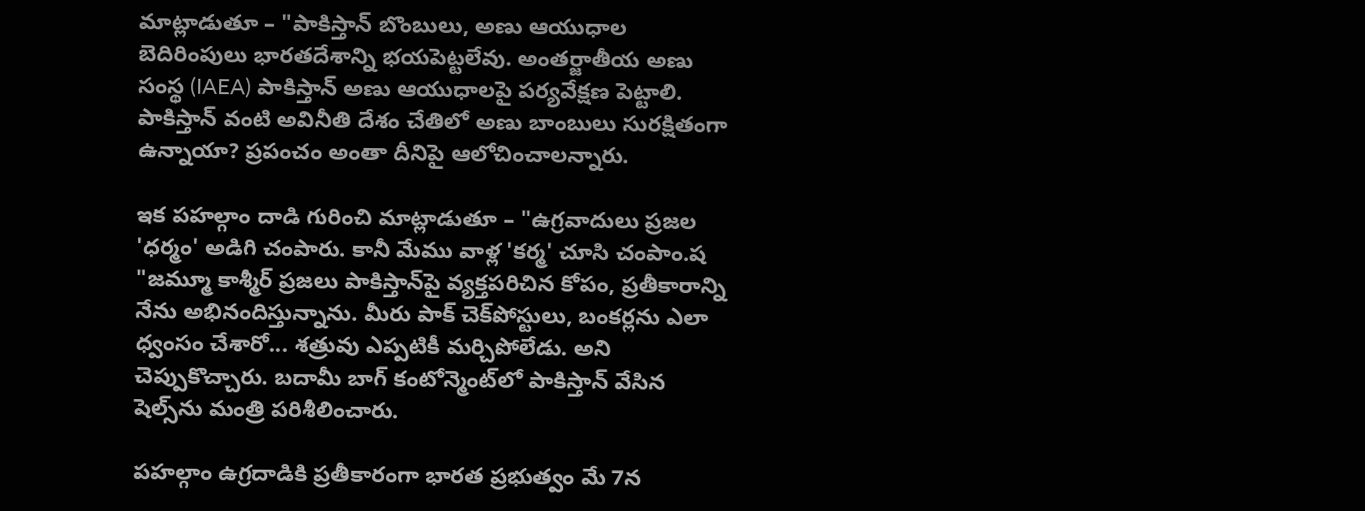మాట్లాడుతూ – "పాకిస్తాన్ బొంబులు, అణు ఆయుధాల బెదిరింపులు భారతదేశాన్ని భయపెట్టలేవు. అంతర్జాతీయ అణు సంస్థ (IAEA) పాకిస్తాన్ అణు ఆయుధాలపై పర్యవేక్షణ పెట్టాలి. పాకిస్తాన్ వంటి అవినీతి దేశం చేతిలో అణు బాంబులు సురక్షితంగా ఉన్నాయా? ప్రపంచం అంతా దీనిపై ఆలోచించాలన్నారు.

ఇక పహల్గాం దాడి గురించి మాట్లాడుతూ – "ఉగ్రవాదులు ప్రజల 'ధర్మం' అడిగి చంపారు. కానీ మేము వాళ్ల 'కర్మ' చూసి చంపాం.ష‌ "జమ్మూ కాశ్మీర్ ప్రజలు పాకిస్తాన్‌పై వ్యక్తపరిచిన కోపం, ప్రతీకారాన్ని నేను అభినందిస్తున్నాను. మీరు పాక్ చెక్‌పోస్టులు, బంకర్లను ఎలా ధ్వంసం చేశారో... శత్రువు ఎప్పటికీ మర్చిపోలేడు. అని చెప్పుకొచ్చారు. బదామీ బాగ్ కంటోన్మెంట్‌లో పాకిస్తాన్ వేసిన షెల్స్‌ను మంత్రి పరిశీలించారు.

పహల్గాం ఉగ్రదాడికి ప్రతీకారంగా భారత ప్రభుత్వం మే 7న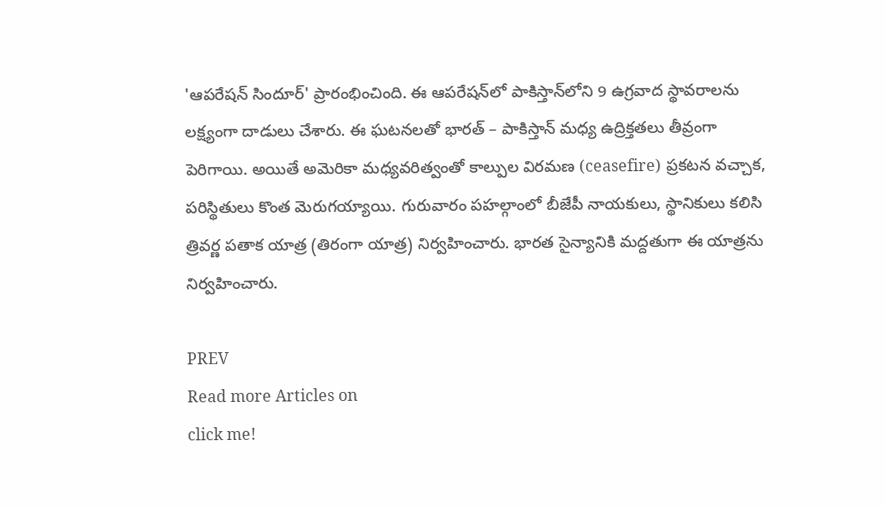'ఆపరేషన్ సిందూర్' ప్రారంభించింది. ఈ ఆపరేషన్‌లో పాకిస్తాన్‌లోని 9 ఉగ్రవాద స్థావరాలను లక్ష్యంగా దాడులు చేశారు. ఈ ఘటనలతో భారత్ – పాకిస్తాన్ మధ్య ఉద్రిక్తతలు తీవ్రంగా పెరిగాయి. అయితే అమెరికా మధ్యవరిత్వంతో కాల్పుల విరమణ (ceasefire) ప్రకటన వచ్చాక, పరిస్థితులు కొంత మెరుగయ్యాయి. గురువారం పహల్గాంలో బీజేపీ నాయకులు, స్థానికులు కలిసి త్రివర్ణ పతాక యాత్ర (తిరంగా యాత్ర) నిర్వహించారు. భారత సైన్యానికి మద్దతుగా ఈ యాత్రను నిర్వ‌హించారు.

PREV
Read more Articles on
click me!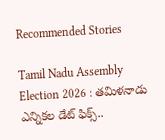Recommended Stories

Tamil Nadu Assembly Election 2026 : తమిళనాడు ఎన్నికల డేట్ ఫిక్స్..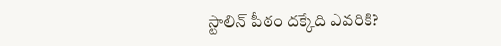స్టాలిన్ పీఠం దక్కేది ఎవరికి?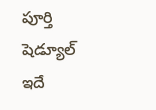పూర్తి షెడ్యూల్ ఇదే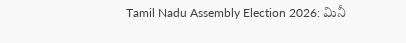Tamil Nadu Assembly Election 2026: మినీ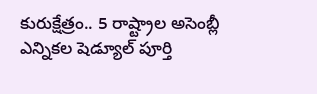కురుక్షేత్రం.. 5 రాష్ట్రాల అసెంబ్లీ ఎన్నికల షెడ్యూల్ పూర్తి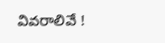వివరాలివే !